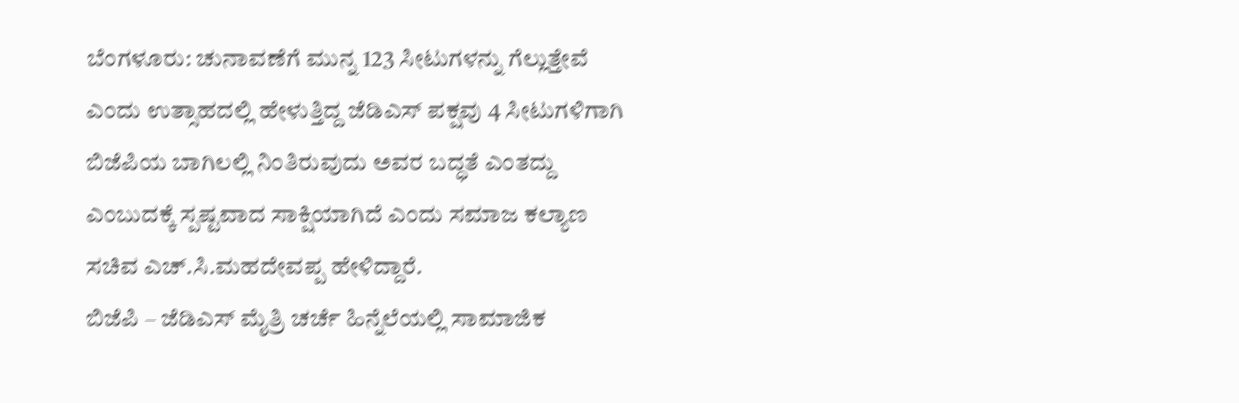ಬೆಂಗಳೂರು: ಚುನಾವಣೆಗೆ ಮುನ್ನ 123 ಸೀಟುಗಳನ್ನು ಗೆಲ್ಲುತ್ತೇವೆ ಎಂದು ಉತ್ಸಾಹದಲ್ಲಿ ಹೇಳುತ್ತಿದ್ದ ಜೆಡಿಎಸ್ ಪಕ್ಷವು 4 ಸೀಟುಗಳಿಗಾಗಿ ಬಿಜೆಪಿಯ ಬಾಗಿಲಲ್ಲಿ ನಿಂತಿರುವುದು ಅವರ ಬದ್ಧತೆ ಎಂತದ್ದು ಎಂಬುದಕ್ಕೆ ಸ್ಪಷ್ಟವಾದ ಸಾಕ್ಷಿಯಾಗಿದೆ ಎಂದು ಸಮಾಜ ಕಲ್ಯಾಣ ಸಚಿವ ಎಚ್.ಸಿ.ಮಹದೇವಪ್ಪ ಹೇಳಿದ್ದಾರೆ.
ಬಿಜೆಪಿ – ಜೆಡಿಎಸ್ ಮೈತ್ರಿ ಚರ್ಚೆ ಹಿನ್ನೆಲೆಯಲ್ಲಿ ಸಾಮಾಜಿಕ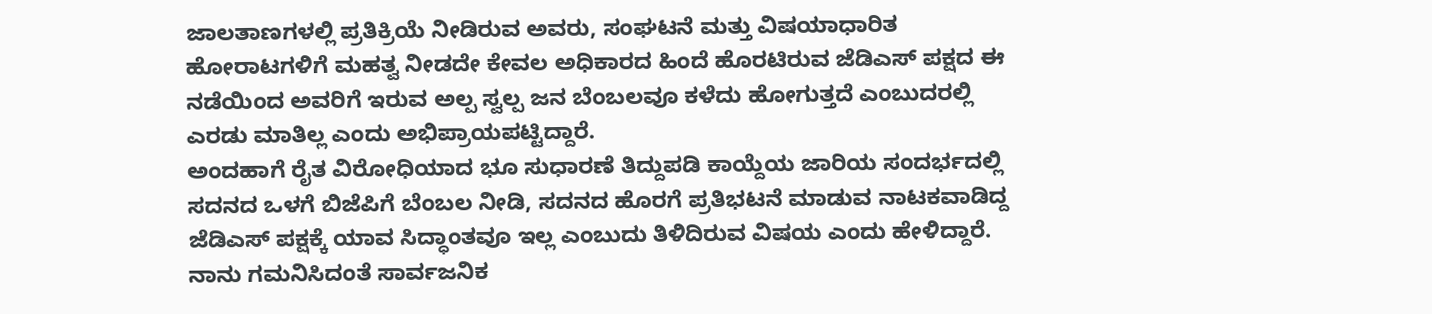ಜಾಲತಾಣಗಳಲ್ಲಿ ಪ್ರತಿಕ್ರಿಯೆ ನೀಡಿರುವ ಅವರು, ಸಂಘಟನೆ ಮತ್ತು ವಿಷಯಾಧಾರಿತ ಹೋರಾಟಗಳಿಗೆ ಮಹತ್ವ ನೀಡದೇ ಕೇವಲ ಅಧಿಕಾರದ ಹಿಂದೆ ಹೊರಟಿರುವ ಜೆಡಿಎಸ್ ಪಕ್ಷದ ಈ ನಡೆಯಿಂದ ಅವರಿಗೆ ಇರುವ ಅಲ್ಪ ಸ್ವಲ್ಪ ಜನ ಬೆಂಬಲವೂ ಕಳೆದು ಹೋಗುತ್ತದೆ ಎಂಬುದರಲ್ಲಿ ಎರಡು ಮಾತಿಲ್ಲ ಎಂದು ಅಭಿಪ್ರಾಯಪಟ್ಟಿದ್ದಾರೆ.
ಅಂದಹಾಗೆ ರೈತ ವಿರೋಧಿಯಾದ ಭೂ ಸುಧಾರಣೆ ತಿದ್ದುಪಡಿ ಕಾಯ್ದೆಯ ಜಾರಿಯ ಸಂದರ್ಭದಲ್ಲಿ ಸದನದ ಒಳಗೆ ಬಿಜೆಪಿಗೆ ಬೆಂಬಲ ನೀಡಿ, ಸದನದ ಹೊರಗೆ ಪ್ರತಿಭಟನೆ ಮಾಡುವ ನಾಟಕವಾಡಿದ್ದ ಜೆಡಿಎಸ್ ಪಕ್ಷಕ್ಕೆ ಯಾವ ಸಿದ್ಧಾಂತವೂ ಇಲ್ಲ ಎಂಬುದು ತಿಳಿದಿರುವ ವಿಷಯ ಎಂದು ಹೇಳಿದ್ದಾರೆ.
ನಾನು ಗಮನಿಸಿದಂತೆ ಸಾರ್ವಜನಿಕ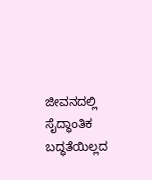ಜೀವನದಲ್ಲಿ ಸೈದ್ಧಾಂತಿಕ ಬದ್ಧತೆಯಿಲ್ಲದ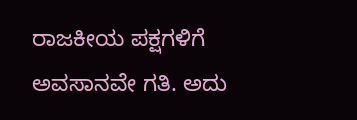ರಾಜಕೀಯ ಪಕ್ಷಗಳಿಗೆ ಅವಸಾನವೇ ಗತಿ. ಅದು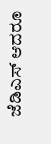ಜೆಡಿಎಸ್ ಆದರೂ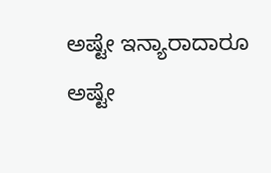ಅಷ್ಟೇ ಇನ್ಯಾರಾದಾರೂ ಅಷ್ಟೇ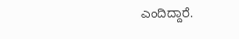ಎಂದಿದ್ದಾರೆ.